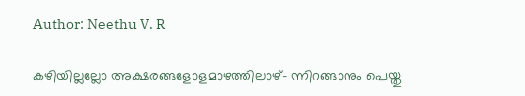Author: Neethu V. R

കഴിയില്ലല്ലോ അക്ഷരങ്ങളോളമാഴത്തിലാഴ്- ന്നിറങ്ങാനും പെയ്തു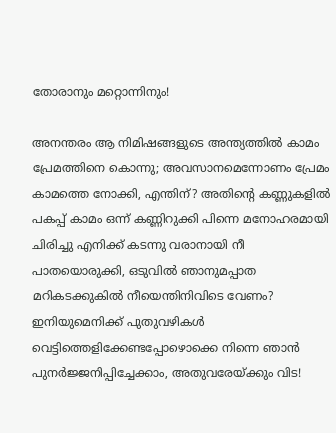തോരാനും മറ്റൊന്നിനും!

അനന്തരം ആ നിമിഷങ്ങളുടെ അന്ത്യത്തിൽ കാമം പ്രേമത്തിനെ കൊന്നു; അവസാനമെന്നോണം പ്രേമം കാമത്തെ നോക്കി, എന്തിന്? അതിന്റെ കണ്ണുകളിൽ പകപ്പ് കാമം ഒന്ന് കണ്ണിറുക്കി പിന്നെ മനോഹരമായി ചിരിച്ചു എനിക്ക് കടന്നു വരാനായി നീ പാതയൊരുക്കി, ഒടുവിൽ ഞാനുമപ്പാത മറികടക്കുകിൽ നീയെന്തിനിവിടെ വേണം? ഇനിയുമെനിക്ക് പുതുവഴികൾ വെട്ടിത്തെളിക്കേണ്ടപ്പോഴൊക്കെ നിന്നെ ഞാൻ പുനർജ്ജനിപ്പിച്ചേക്കാം, അതുവരേയ്ക്കും വിട!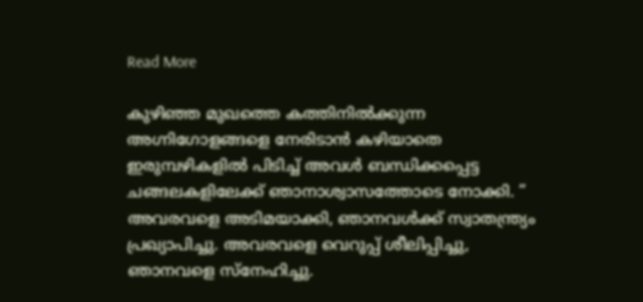Read More

കുഴിഞ്ഞ മുഖത്തെ കത്തിനിൽക്കുന്ന അഗ്നിഗോളങ്ങളെ നേരിടാൻ കഴിയാതെ ഇരുമ്പഴികളിൽ പിടിച്ച് അവൾ ബന്ധിക്കപ്പെട്ട ചങ്ങലകളിലേക്ക് ഞാനാശ്വാസത്തോടെ നോക്കി. ” അവരവളെ അടിമയാക്കി, ഞാനവൾക്ക് സ്വാതന്ത്ര്യം പ്രഖ്യാപിച്ചു. അവരവളെ വെറുപ്പ് ശീലിപ്പിച്ചു, ഞാനവളെ സ്നേഹിച്ചു.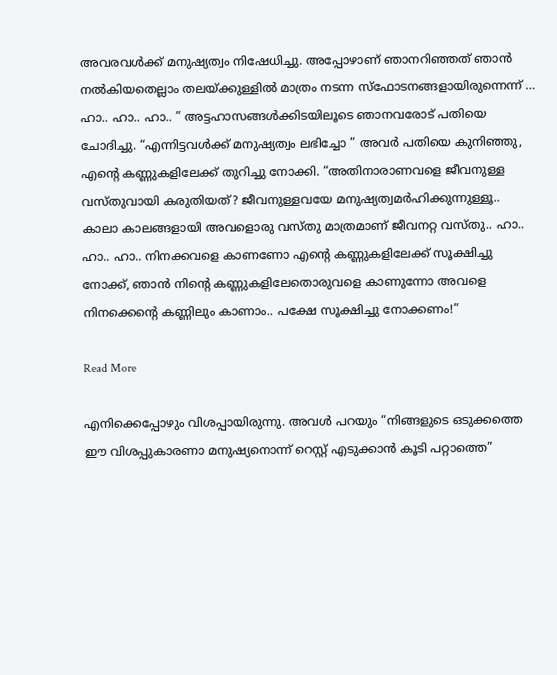അവരവൾക്ക് മനുഷ്യത്വം നിഷേധിച്ചു. അപ്പോഴാണ് ഞാനറിഞ്ഞത് ഞാൻ നൽകിയതെല്ലാം തലയ്ക്കുള്ളിൽ മാത്രം നടന്ന സ്ഫോടനങ്ങളായിരുന്നെന്ന് … ഹാ.. ഹാ.. ഹാ.. ” അട്ടഹാസങ്ങൾക്കിടയിലൂടെ ഞാനവരോട് പതിയെ ചോദിച്ചു. “എന്നിട്ടവൾക്ക് മനുഷ്യത്വം ലഭിച്ചോ ” അവർ പതിയെ കുനിഞ്ഞു, എന്റെ കണ്ണുകളിലേക്ക് തുറിച്ചു നോക്കി. “അതിനാരാണവളെ ജീവനുള്ള വസ്തുവായി കരുതിയത്? ജീവനുള്ളവയേ മനുഷ്യത്വമർഹിക്കുന്നുള്ളൂ.. കാലാ കാലങ്ങളായി അവളൊരു വസ്തു മാത്രമാണ് ജീവനറ്റ വസ്തു.. ഹാ.. ഹാ.. ഹാ.. നിനക്കവളെ കാണണോ എന്റെ കണ്ണുകളിലേക്ക് സൂക്ഷിച്ചു നോക്ക്, ഞാൻ നിന്റെ കണ്ണുകളിലേതൊരുവളെ കാണുന്നോ അവളെ നിനക്കെന്റെ കണ്ണിലും കാണാം.. പക്ഷേ സൂക്ഷിച്ചു നോക്കണം!”

Read More

എനിക്കെപ്പോഴും വിശപ്പായിരുന്നു. അവൾ പറയും “നിങ്ങളുടെ ഒടുക്കത്തെ ഈ വിശപ്പുകാരണാ മനുഷ്യനൊന്ന് റെസ്റ്റ് എടുക്കാൻ കൂടി പറ്റാത്തെ”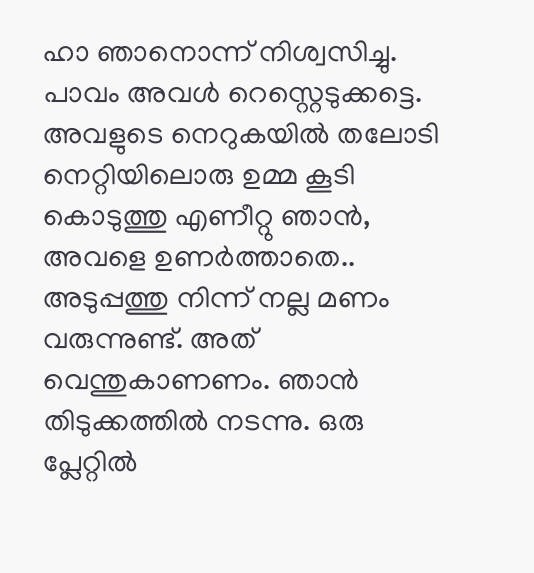ഹാ ഞാനൊന്ന് നിശ്വസിച്ചു. പാവം അവൾ റെസ്റ്റെടുക്കട്ടെ. അവളുടെ നെറുകയിൽ തലോടി നെറ്റിയിലൊരു ഉമ്മ കൂടി കൊടുത്തു എണീറ്റു ഞാൻ, അവളെ ഉണർത്താതെ.. അടുപ്പത്തു നിന്ന് നല്ല മണം വരുന്നുണ്ട്. അത് വെന്തുകാണണം. ഞാൻ തിടുക്കത്തിൽ നടന്നു. ഒരു പ്ലേറ്റിൽ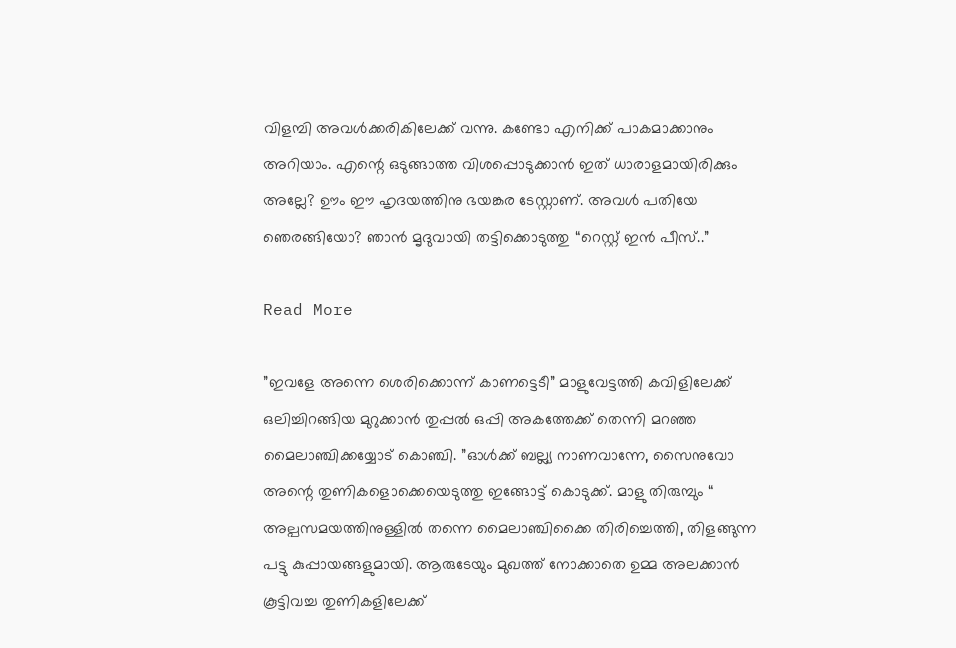വിളമ്പി അവൾക്കരികിലേക്ക് വന്നു. കണ്ടോ എനിക്ക് പാകമാക്കാനും അറിയാം. എന്റെ ഒടുങ്ങാത്ത വിശപ്പൊടുക്കാൻ ഇത് ധാരാളമായിരിക്കും അല്ലേ? ഊം ഈ ഹൃദയത്തിനു ഭയങ്കര ടേസ്റ്റാണ്. അവൾ പതിയേ ഞെരങ്ങിയോ? ഞാൻ മൃദുവായി തട്ടിക്കൊടുത്തു “റെസ്റ്റ് ഇൻ പീസ്..”

Read More

”ഇവളേ അന്നെ ശെരിക്കൊന്ന് കാണട്ടെടീ” മാളുവേട്ടത്തി കവിളിലേക്ക് ഒലിച്ചിറങ്ങിയ മുറുക്കാൻ തുപ്പൽ ഒപ്പി അകത്തേക്ക് തെന്നി മറഞ്ഞ മൈലാഞ്ചിക്കയ്യോട് കൊഞ്ചി. ”ഓൾക്ക് ബല്ല്യ നാണവാന്നേ, സൈനുവോ അന്റെ തുണികളൊക്കെയെടുത്തു ഇങ്ങോട്ട് കൊടുക്ക്. മാളു തിരുമ്പും “ അല്പസമയത്തിനുള്ളിൽ തന്നെ മൈലാഞ്ചിക്കൈ തിരിച്ചെത്തി, തിളങ്ങുന്ന പട്ടു കുപ്പായങ്ങളുമായി. ആരുടേയും മുഖത്ത് നോക്കാതെ ഉമ്മ അലക്കാൻ കൂട്ടിവച്ച തുണികളിലേക്ക്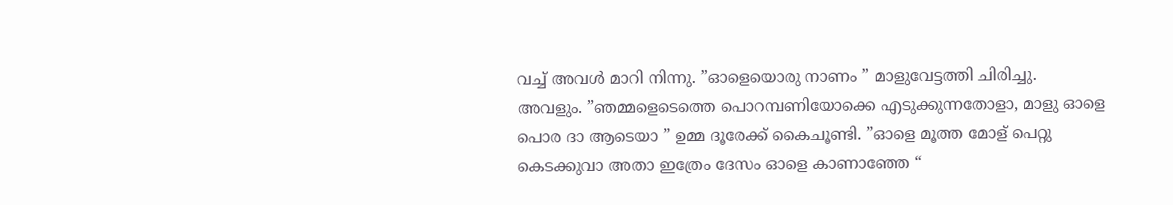വച്ച് അവൾ മാറി നിന്നു. ”ഓളെയൊരു നാണം ” മാളുവേട്ടത്തി ചിരിച്ചു. അവളും. ”ഞമ്മളെടെത്തെ പൊറമ്പണിയോക്കെ എടുക്കുന്നതോളാ, മാളു ഓളെ പൊര ദാ ആടെയാ ” ഉമ്മ ദൂരേക്ക് കൈചൂണ്ടി. ”ഓളെ മൂത്ത മോള് പെറ്റു കെടക്കുവാ അതാ ഇത്രേം ദേസം ഓളെ കാണാഞ്ഞേ “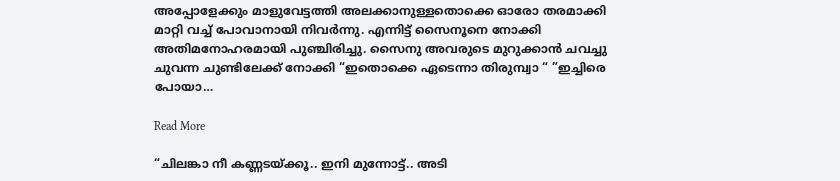അപ്പോളേക്കും മാളുവേട്ടത്തി അലക്കാനുള്ളതൊക്കെ ഓരോ തരമാക്കി മാറ്റി വച്ച് പോവാനായി നിവർന്നു. എന്നിട്ട് സൈനൂനെ നോക്കി അതിമനോഹരമായി പുഞ്ചിരിച്ചു. സൈനു അവരുടെ മുറുക്കാൻ ചവച്ചു ചുവന്ന ചുണ്ടിലേക്ക് നോക്കി “ഇതൊക്കെ ഏടെന്നാ തിരുമ്പ്വാ “ ”ഇച്ചിരെ പോയാ…

Read More

“ചിലങ്കാ നീ കണ്ണടയ്ക്കൂ.. ഇനി മുന്നോട്ട്.. അടി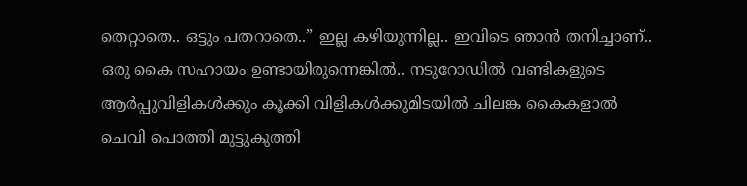തെറ്റാതെ.. ഒട്ടും പതറാതെ..” ഇല്ല കഴിയുന്നില്ല.. ഇവിടെ ഞാൻ തനിച്ചാണ്.. ഒരു കൈ സഹായം ഉണ്ടായിരുന്നെങ്കിൽ.. നടുറോഡിൽ വണ്ടികളുടെ ആർപ്പുവിളികൾക്കും കൂക്കി വിളികൾക്കുമിടയിൽ ചിലങ്ക കൈകളാൽ ചെവി പൊത്തി മുട്ടുകുത്തി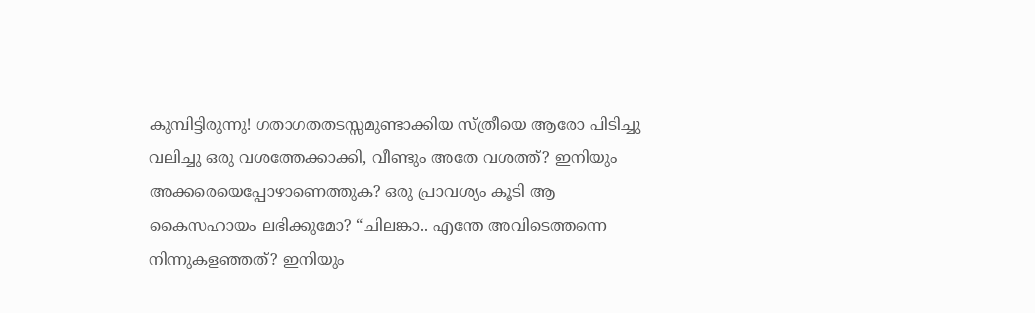കുമ്പിട്ടിരുന്നു! ഗതാഗതതടസ്സമുണ്ടാക്കിയ സ്ത്രീയെ ആരോ പിടിച്ചു വലിച്ചു ഒരു വശത്തേക്കാക്കി, വീണ്ടും അതേ വശത്ത്? ഇനിയും അക്കരെയെപ്പോഴാണെത്തുക? ഒരു പ്രാവശ്യം കൂടി ആ കൈസഹായം ലഭിക്കുമോ? “ചിലങ്കാ.. എന്തേ അവിടെത്തന്നെ നിന്നുകളഞ്ഞത്? ഇനിയും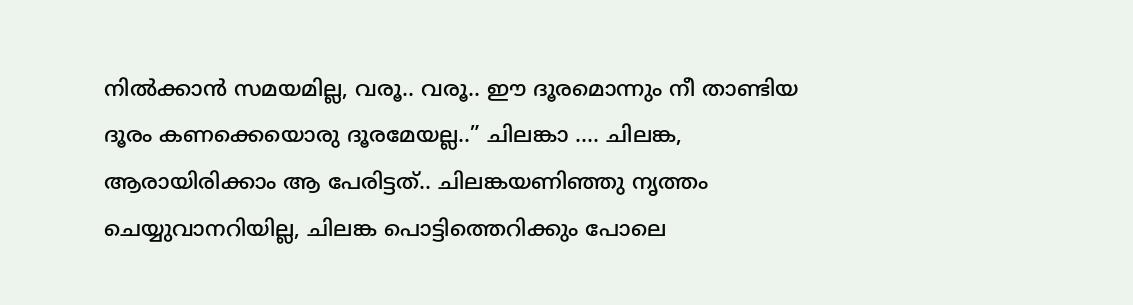നിൽക്കാൻ സമയമില്ല, വരൂ.. വരൂ.. ഈ ദൂരമൊന്നും നീ താണ്ടിയ ദൂരം കണക്കെയൊരു ദൂരമേയല്ല..” ചിലങ്കാ …. ചിലങ്ക, ആരായിരിക്കാം ആ പേരിട്ടത്.. ചിലങ്കയണിഞ്ഞു നൃത്തം ചെയ്യുവാനറിയില്ല, ചിലങ്ക പൊട്ടിത്തെറിക്കും പോലെ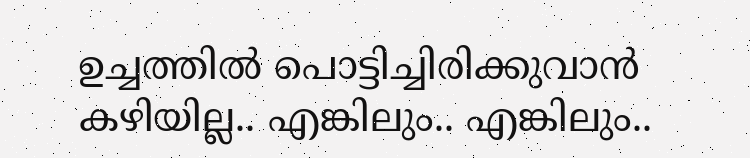ഉച്ചത്തിൽ പൊട്ടിച്ചിരിക്കുവാൻ കഴിയില്ല.. എങ്കിലും.. എങ്കിലും..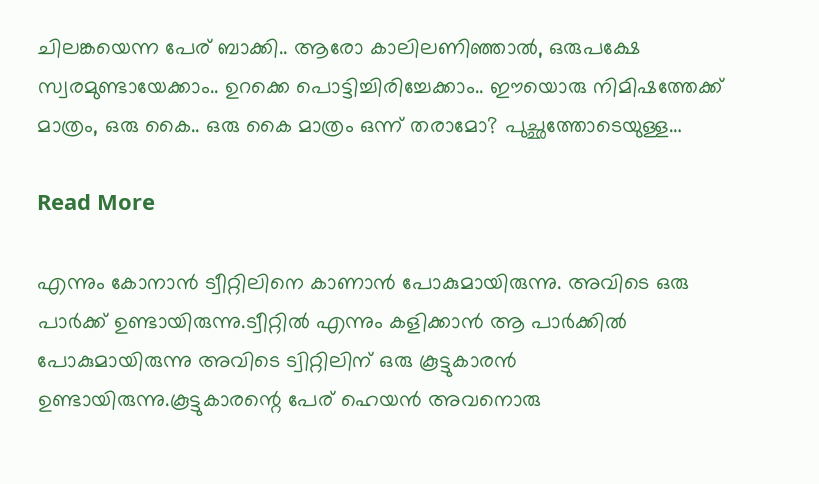ചിലങ്കയെന്ന പേര് ബാക്കി.. ആരോ കാലിലണിഞ്ഞാൽ, ഒരുപക്ഷേ സ്വരമുണ്ടായേക്കാം.. ഉറക്കെ പൊട്ടിച്ചിരിച്ചേക്കാം.. ഈയൊരു നിമിഷത്തേക്ക് മാത്രം, ഒരു കൈ.. ഒരു കൈ മാത്രം ഒന്ന് തരാമോ? പുച്ഛത്തോടെയുള്ള…

Read More

എന്നും കോനാൻ ട്വീറ്റിലിനെ കാണാൻ പോകുമായിരുന്നു. അവിടെ ഒരു പാർക്ക് ഉണ്ടായിരുന്നു.ട്വീറ്റിൽ എന്നും കളിക്കാൻ ആ പാർക്കിൽ പോകുമായിരുന്നു അവിടെ ട്വിറ്റിലിന് ഒരു കൂട്ടുകാരൻ ഉണ്ടായിരുന്നു.കൂട്ടുകാരന്റെ പേര് ഹെയൻ അവനൊരു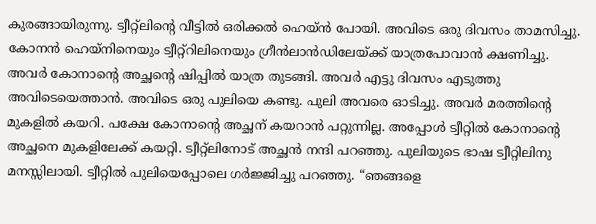കുരങ്ങായിരുന്നു. ട്വീറ്റ്ലിന്റെ വീട്ടിൽ ഒരിക്കൽ ഹെയ്ൻ പോയി. അവിടെ ഒരു ദിവസം താമസിച്ചു. കോനൻ ഹെയ്നിനെയും ട്വീറ്റ്റിലിനെയും ഗ്രീൻലാൻഡിലേയ്ക്ക് യാത്രപോവാൻ ക്ഷണിച്ചു. അവർ കോനാന്റെ അച്ഛന്റെ ഷിപ്പിൽ യാത്ര തുടങ്ങി. അവർ എട്ടു ദിവസം എടുത്തു അവിടെയെത്താൻ. അവിടെ ഒരു പുലിയെ കണ്ടു. പുലി അവരെ ഓടിച്ചു. അവർ മരത്തിന്റെ മുകളിൽ കയറി. പക്ഷേ കോനാന്റെ അച്ഛന് കയറാൻ പറ്റുന്നില്ല. അപ്പോൾ ട്വീറ്റിൽ കോനാന്റെ അച്ഛനെ മുകളിലേക്ക് കയറ്റി. ട്വീറ്റ്ലിനോട് അച്ഛൻ നന്ദി പറഞ്ഞു. പുലിയുടെ ഭാഷ ട്വീറ്റിലിനു മനസ്സിലായി. ട്വീറ്റിൽ പുലിയെപ്പോലെ ഗർജ്ജിച്ചു പറഞ്ഞു. “ഞങ്ങളെ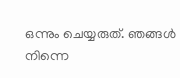ഒന്നും ചെയ്യരുത്. ഞങ്ങൾ നിന്നെ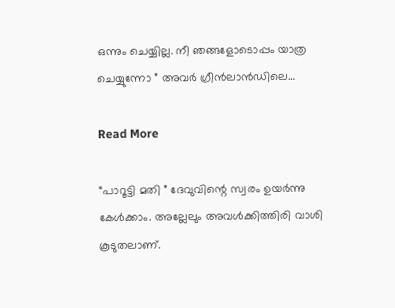ഒന്നും ചെയ്യില്ല. നീ ഞങ്ങളോടൊപ്പം യാത്ര ചെയ്യുന്നോ ” അവർ ഗ്രീൻലാൻഡിലെ…

Read More

“പാറൂട്ടി മതി ” ദേവുവിന്റെ സ്വരം ഉയർന്നു കേൾക്കാം. അല്ലേലും അവൾക്കിത്തിരി വാശി കൂടുതലാണ്.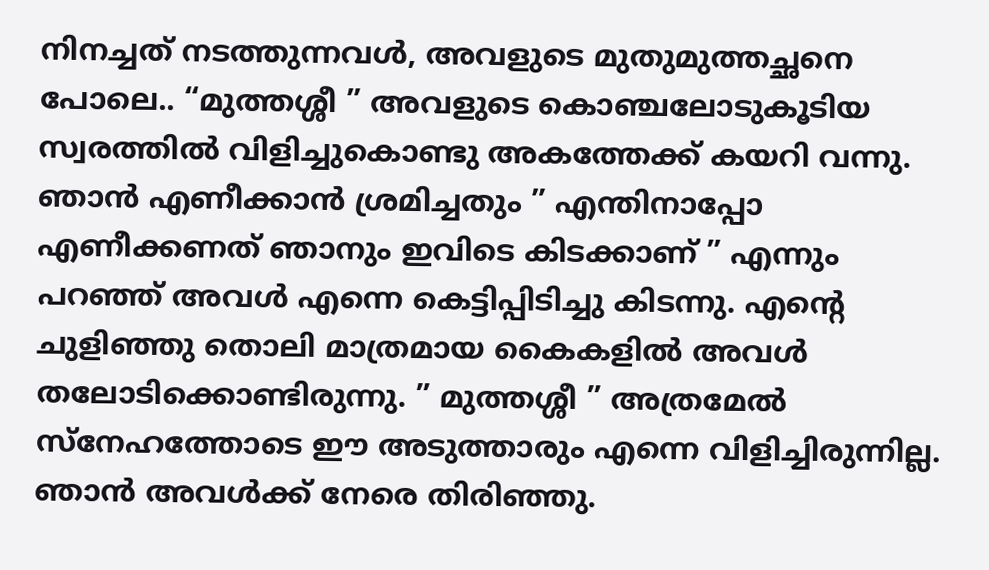നിനച്ചത് നടത്തുന്നവൾ, അവളുടെ മുതുമുത്തച്ഛനെ പോലെ.. “മുത്തശ്ശീ ” അവളുടെ കൊഞ്ചലോടുകൂടിയ സ്വരത്തിൽ വിളിച്ചുകൊണ്ടു അകത്തേക്ക് കയറി വന്നു. ഞാൻ എണീക്കാൻ ശ്രമിച്ചതും ” എന്തിനാപ്പോ എണീക്കണത് ഞാനും ഇവിടെ കിടക്കാണ് ” എന്നും പറഞ്ഞ് അവൾ എന്നെ കെട്ടിപ്പിടിച്ചു കിടന്നു. എന്റെ ചുളിഞ്ഞു തൊലി മാത്രമായ കൈകളിൽ അവൾ തലോടിക്കൊണ്ടിരുന്നു. ” മുത്തശ്ശീ ” അത്രമേൽ സ്നേഹത്തോടെ ഈ അടുത്താരും എന്നെ വിളിച്ചിരുന്നില്ല. ഞാൻ അവൾക്ക് നേരെ തിരിഞ്ഞു.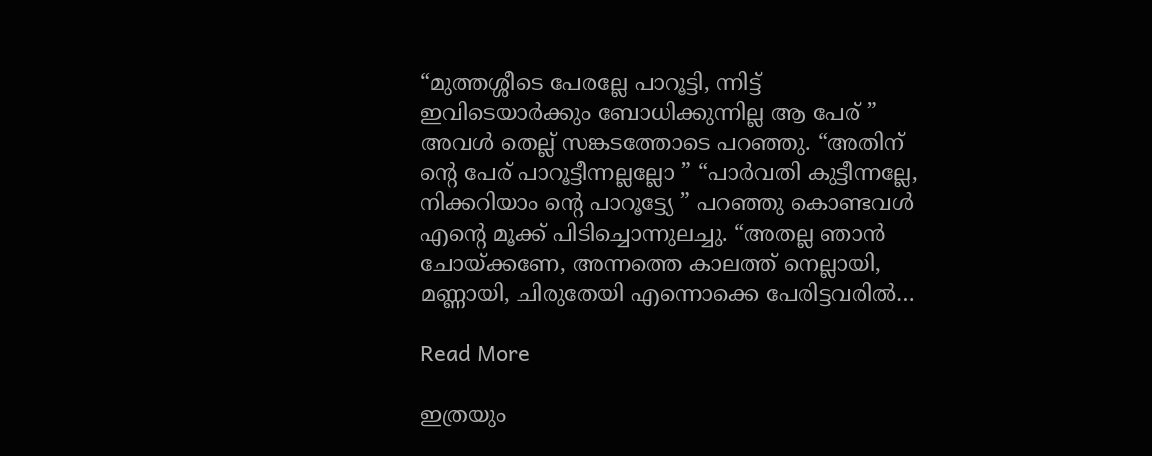“മുത്തശ്ശീടെ പേരല്ലേ പാറൂട്ടി, ന്നിട്ട് ഇവിടെയാർക്കും ബോധിക്കുന്നില്ല ആ പേര് ” അവൾ തെല്ല് സങ്കടത്തോടെ പറഞ്ഞു. “അതിന് ന്റെ പേര് പാറൂട്ടീന്നല്ലല്ലോ ” “പാർവതി കുട്ടീന്നല്ലേ, നിക്കറിയാം ന്റെ പാറൂട്ട്യേ ” പറഞ്ഞു കൊണ്ടവൾ എന്റെ മൂക്ക് പിടിച്ചൊന്നുലച്ചു. “അതല്ല ഞാൻ ചോയ്ക്കണേ, അന്നത്തെ കാലത്ത് നെല്ലായി, മണ്ണായി, ചിരുതേയി എന്നൊക്കെ പേരിട്ടവരിൽ…

Read More

ഇത്രയും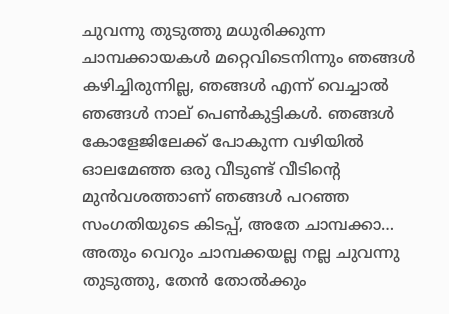ചുവന്നു തുടുത്തു മധുരിക്കുന്ന ചാമ്പക്കായകൾ മറ്റെവിടെനിന്നും ഞങ്ങൾ കഴിച്ചിരുന്നില്ല, ഞങ്ങൾ എന്ന് വെച്ചാൽ ഞങ്ങൾ നാല് പെൺകുട്ടികൾ. ഞങ്ങൾ കോളേജിലേക്ക് പോകുന്ന വഴിയിൽ ഓലമേഞ്ഞ ഒരു വീടുണ്ട് വീടിന്റെ മുൻവശത്താണ് ഞങ്ങൾ പറഞ്ഞ സംഗതിയുടെ കിടപ്പ്, അതേ ചാമ്പക്കാ… അതും വെറും ചാമ്പക്കയല്ല നല്ല ചുവന്നു തുടുത്തു, തേൻ തോൽക്കും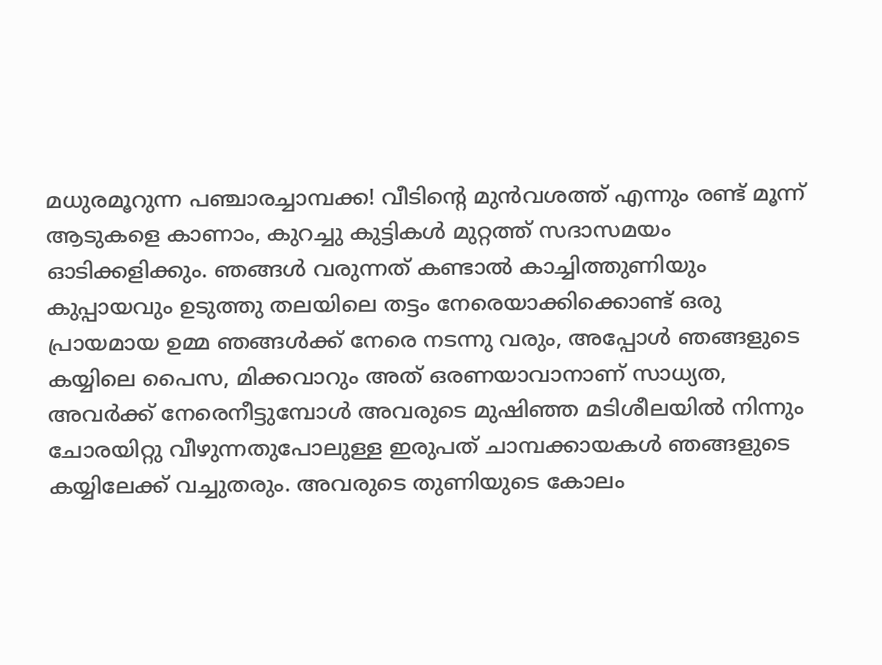മധുരമൂറുന്ന പഞ്ചാരച്ചാമ്പക്ക! വീടിന്റെ മുൻവശത്ത് എന്നും രണ്ട് മൂന്ന് ആടുകളെ കാണാം, കുറച്ചു കുട്ടികൾ മുറ്റത്ത്‌ സദാസമയം ഓടിക്കളിക്കും. ഞങ്ങൾ വരുന്നത് കണ്ടാൽ കാച്ചിത്തുണിയും കുപ്പായവും ഉടുത്തു തലയിലെ തട്ടം നേരെയാക്കിക്കൊണ്ട് ഒരു പ്രായമായ ഉമ്മ ഞങ്ങൾക്ക് നേരെ നടന്നു വരും, അപ്പോൾ ഞങ്ങളുടെ കയ്യിലെ പൈസ, മിക്കവാറും അത് ഒരണയാവാനാണ് സാധ്യത,  അവർക്ക് നേരെനീട്ടുമ്പോൾ അവരുടെ മുഷിഞ്ഞ മടിശീലയിൽ നിന്നും ചോരയിറ്റു വീഴുന്നതുപോലുള്ള ഇരുപത് ചാമ്പക്കായകൾ ഞങ്ങളുടെ കയ്യിലേക്ക് വച്ചുതരും. അവരുടെ തുണിയുടെ കോലം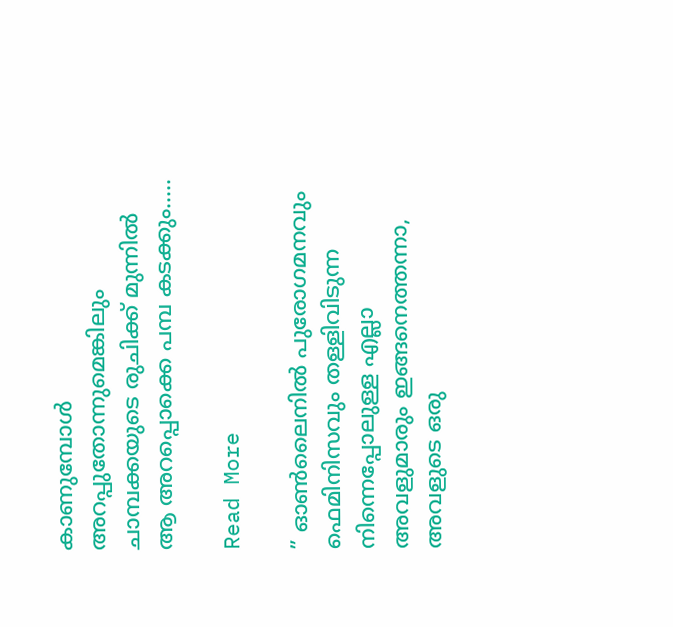കാണുമ്പോൾ അറപ്പുതോന്നുമെങ്കിലും ചാമ്പക്കയുടെ രുചിക്ക് മുന്നിൽ ആ അറപ്പൊക്കെ പമ്പ കടക്കും..…

Read More

” ഓൺലൈനിൽ പുരോഗമനവും ഫെമിനിസവും തള്ളിവിടുന്ന നിന്നെപ്പോലുള്ള എല്ലാ അവളുമാരും ഇങ്ങനെത്തന്നാ, അവളുടെ ഒരു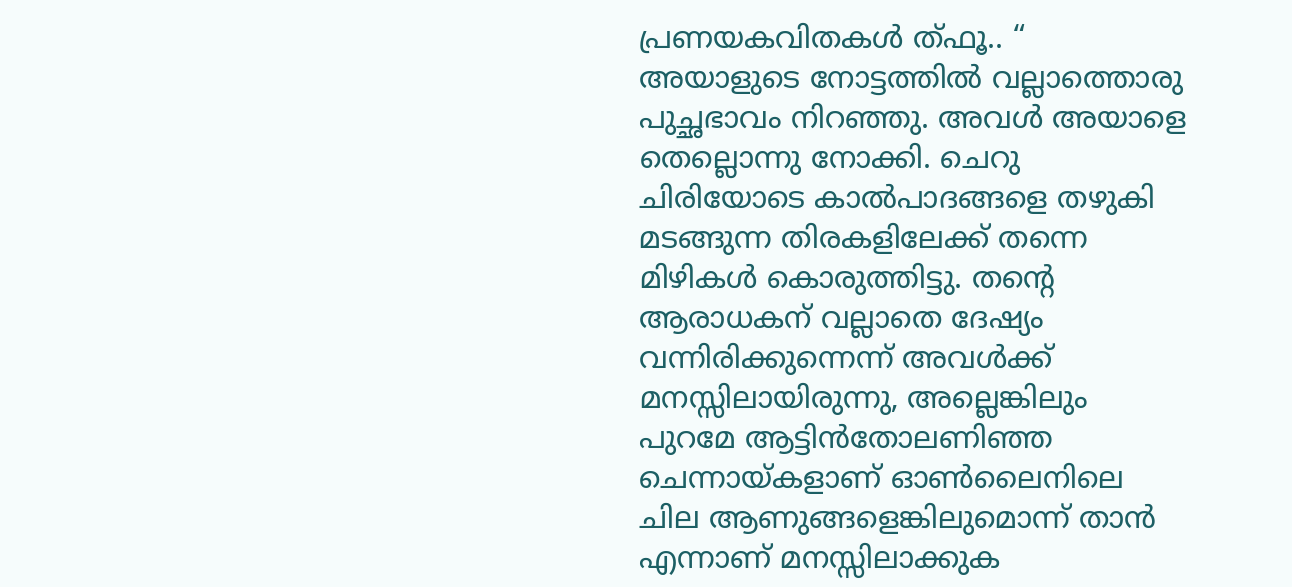പ്രണയകവിതകൾ ത്ഫൂ.. “ അയാളുടെ നോട്ടത്തിൽ വല്ലാത്തൊരു പുച്ഛഭാവം നിറഞ്ഞു. അവൾ അയാളെ തെല്ലൊന്നു നോക്കി. ചെറു ചിരിയോടെ കാൽപാദങ്ങളെ തഴുകി മടങ്ങുന്ന തിരകളിലേക്ക് തന്നെ മിഴികൾ കൊരുത്തിട്ടു. തന്റെ ആരാധകന് വല്ലാതെ ദേഷ്യം വന്നിരിക്കുന്നെന്ന് അവൾക്ക് മനസ്സിലായിരുന്നു, അല്ലെങ്കിലും പുറമേ ആട്ടിൻതോലണിഞ്ഞ ചെന്നായ്കളാണ് ഓൺലൈനിലെ ചില ആണുങ്ങളെങ്കിലുമൊന്ന് താൻ എന്നാണ് മനസ്സിലാക്കുക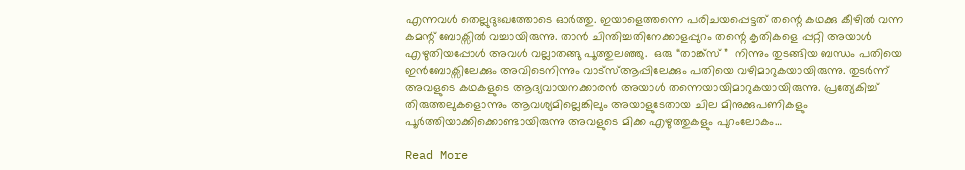എന്നവൾ തെല്ലുദുഃഖത്തോടെ ഓർത്തു. ഇയാളെത്തന്നെ പരിചയപ്പെട്ടത് തന്റെ കഥക്കു കീഴിൽ വന്ന കമന്റ്‌ ബോക്സിൽ വച്ചായിരുന്നു. താൻ ചിന്തിച്ചതിനേക്കാളപ്പുറം തന്റെ കൃതികളെ പ്പറ്റി അയാൾ എഴുതിയപ്പോൾ അവൾ വല്ലാതങ്ങു പൂത്തുലഞ്ഞു.  ഒരു “താങ്ക്സ് ”  നിന്നും തുടങ്ങിയ ബന്ധം പതിയെ ഇൻബോക്സിലേക്കും അവിടെനിന്നും വാട്സ്ആപ്പിലേക്കും പതിയെ വഴിമാറുകയായിരുന്നു. തുടർന്ന് അവളുടെ കഥകളുടെ ആദ്യവായനക്കാരൻ അയാൾ തന്നെയായിമാറുകയായിരുന്നു. പ്രത്യേകിച്ച് തിരുത്തലുകളൊന്നും ആവശ്യമില്ലെങ്കിലും അയാളുടേതായ ചില മിനുക്കുപണികളും പൂർത്തിയാക്കിക്കൊണ്ടായിരുന്നു അവളുടെ മിക്ക എഴുത്തുകളും പുറംലോകം…

Read More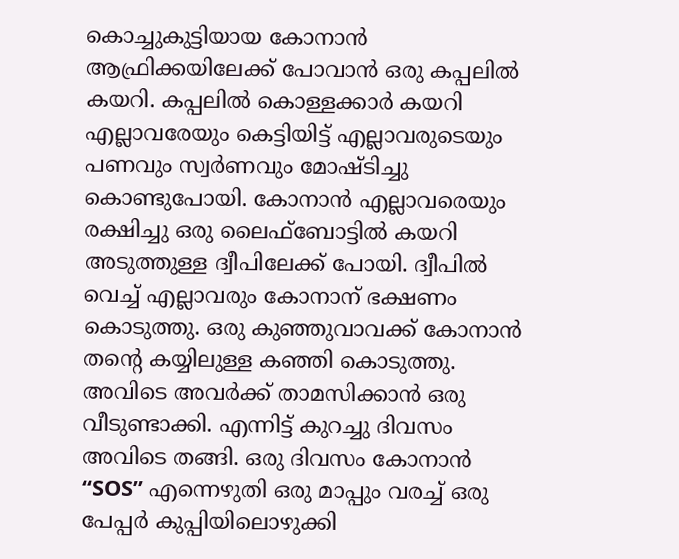കൊച്ചുകുട്ടിയായ കോനാൻ ആഫ്രിക്കയിലേക്ക് പോവാൻ ഒരു കപ്പലിൽ കയറി. കപ്പലിൽ കൊള്ളക്കാർ കയറി എല്ലാവരേയും കെട്ടിയിട്ട് എല്ലാവരുടെയും പണവും സ്വർണവും മോഷ്ടിച്ചു കൊണ്ടുപോയി. കോനാൻ എല്ലാവരെയും രക്ഷിച്ചു ഒരു ലൈഫ്ബോട്ടിൽ കയറി അടുത്തുള്ള ദ്വീപിലേക്ക് പോയി. ദ്വീപിൽ വെച്ച് എല്ലാവരും കോനാന് ഭക്ഷണം കൊടുത്തു. ഒരു കുഞ്ഞുവാവക്ക് കോനാൻ തന്റെ കയ്യിലുള്ള കഞ്ഞി കൊടുത്തു. അവിടെ അവർക്ക് താമസിക്കാൻ ഒരു വീടുണ്ടാക്കി. എന്നിട്ട് കുറച്ചു ദിവസം അവിടെ തങ്ങി. ഒരു ദിവസം കോനാൻ “SOS” എന്നെഴുതി ഒരു മാപ്പും വരച്ച് ഒരു പേപ്പർ കുപ്പിയിലൊഴുക്കി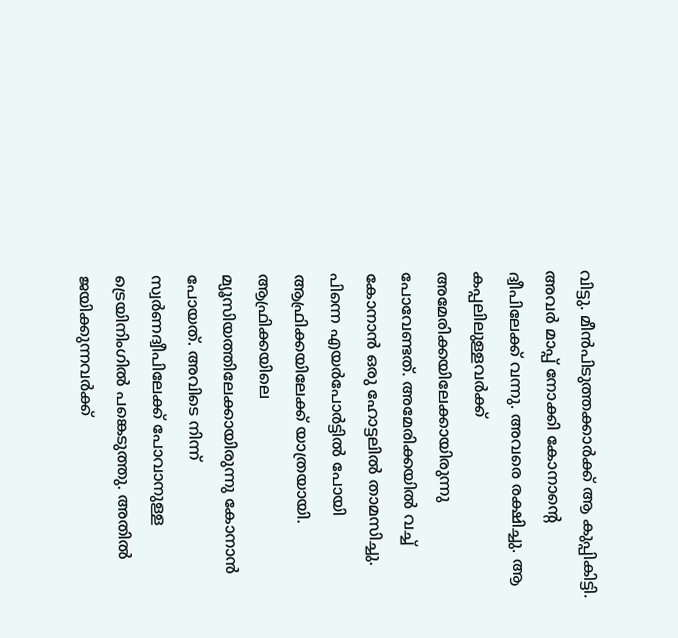വിട്ടു. മീൻപിടുത്തക്കാർക്ക് ആ കുപ്പികിട്ടി. അവർ മാപ്പ് നോക്കി കോനാന്റെ ദ്വീപിലേക്ക് വന്നു. അവരെ രക്ഷിച്ചു. ആ കപ്പലിലുള്ളവർക്ക് അമേരിക്കയിലേക്കായിരുന്നു പോവേണ്ടത്. അമേരിക്കയിൽ വച്ച് കോനാൻ ഒരു ഹോട്ടലിൽ താമസിച്ചു. പിന്നെ എയർപോർട്ടിൽ പോയി ആഫ്രിക്കയിലേക്ക് യാത്രയായി. ആഫ്രിക്കയിലെ മ്യൂസിയത്തിലേക്കായിരുന്നു കോനാൻ പോയത്. അവിടെ നിന്ന് സ്വർണദ്വീപിലേക്ക് പോവാനുള്ള ട്രെയിനിംഗിൽ പങ്കെടുത്തു. അതിൽ ജയിക്കുന്നവർക്ക്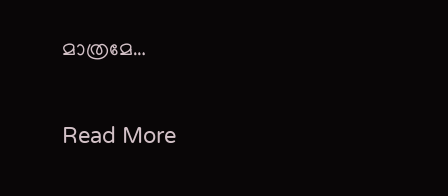മാത്രമേ…

Read More